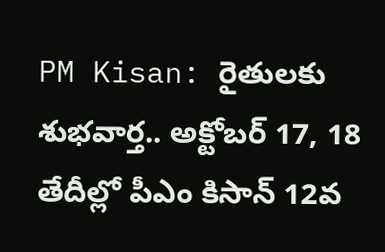PM Kisan: రైతులకు శుభవార్త.. అక్టోబర్ 17, 18 తేదీల్లో పీఎం కిసాన్ 12వ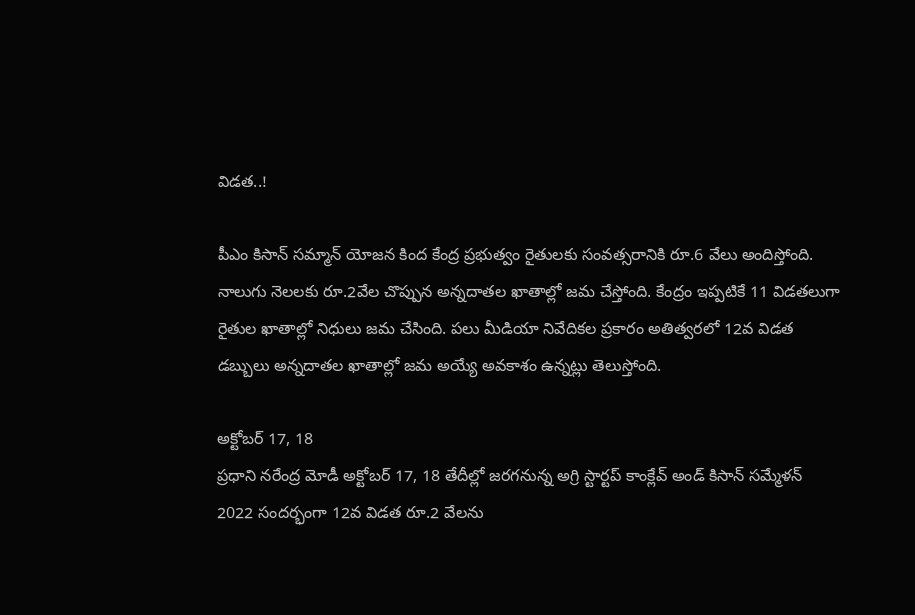విడత..!

పీఎం కిసాన్ సమ్మాన్ యోజన కింద కేంద్ర ప్రభుత్వం రైతులకు సంవత్సరానికి రూ.6 వేలు అందిస్తోంది. నాలుగు నెలలకు రూ.2వేల చొప్పున అన్నదాతల ఖాతాల్లో జమ చేస్తోంది. కేంద్రం ఇప్పటికే 11 విడతలుగా రైతుల ఖాతాల్లో నిధులు జమ చేసింది. పలు మీడియా నివేదికల ప్రకారం అతిత్వరలో 12వ విడత డబ్బులు అన్నదాతల ఖాతాల్లో జమ అయ్యే అవకాశం ఉన్నట్లు తెలుస్తోంది.

అక్టోబర్ 17, 18
ప్రధాని నరేంద్ర మోడీ అక్టోబర్ 17, 18 తేదీల్లో జరగనున్న అగ్రి స్టార్టప్ కాంక్లేవ్ అండ్ కిసాన్ సమ్మేళన్ 2022 సందర్భంగా 12వ విడత రూ.2 వేలను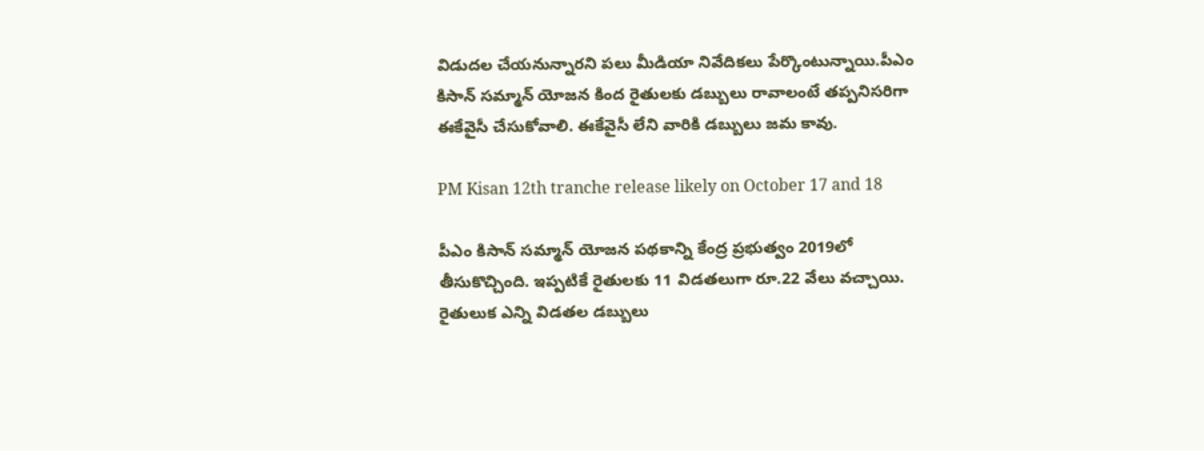విడుదల చేయనున్నారని పలు మీడియా నివేదికలు పేర్కొంటున్నాయి.పీఎం కిసాన్ సమ్మాన్ యోజన కింద రైతులకు డబ్బులు రావాలంటే తప్పనిసరిగా ఈకేవైసీ చేసుకోవాలి. ఈకేవైసీ లేని వారికి డబ్బులు జమ కావు.

PM Kisan 12th tranche release likely on October 17 and 18

పీఎం కిసాన్ సమ్మాన్ యోజన పథకాన్ని కేంద్ర ప్రభుత్వం 2019లో తీసుకొచ్చింది. ఇప్పటికే రైతులకు 11 విడతలుగా రూ.22 వేలు వచ్చాయి. రైతులుక ఎన్ని విడతల డబ్బులు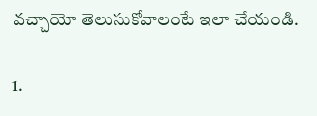వచ్చాయో తెలుసుకోవాలంటే ఇలా చేయండి.

1.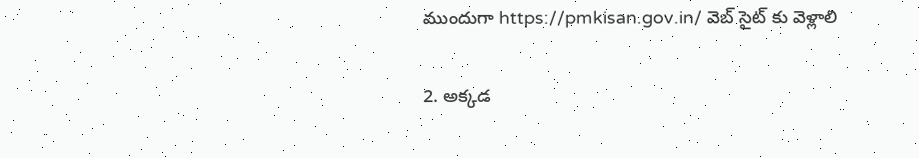ముందుగా https://pmkisan.gov.in/ వెబ్ సైట్ కు వెళ్లాలి

2. అక్కడ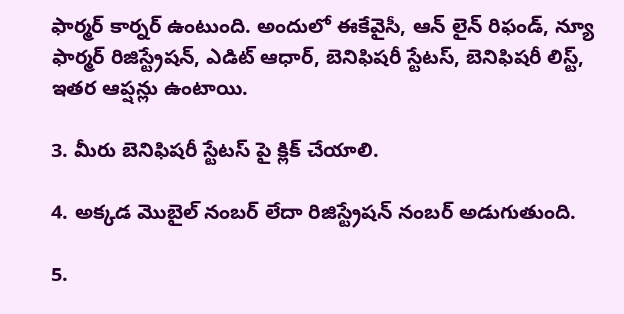ఫార్మర్ కార్నర్ ఉంటుంది. అందులో ఈకేవైసీ, ఆన్ లైన్ రిఫండ్, న్యూ ఫార్మర్ రిజిస్ట్రేషన్, ఎడిట్ ఆధార్, బెనిఫిషరీ స్టేటస్, బెనిఫిషరీ లిస్ట్, ఇతర ఆప్షన్లు ఉంటాయి.

3. మీరు బెనిఫిషరీ స్టేటస్ పై క్లిక్ చేయాలి.

4. అక్కడ మొబైల్ నంబర్ లేదా రిజిస్ట్రేషన్ నంబర్ అడుగుతుంది.

5.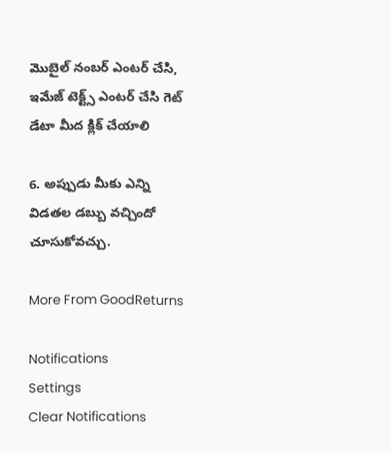మొబైల్ నంబర్ ఎంటర్ చేసి, ఇమేజ్ టెక్ట్స్ ఎంటర్ చేసి గెట్ డేటా మీద క్లిక్ చేయాలి

6. అప్పుడు మీకు ఎన్ని విడతల డబ్బు వచ్చిందో చూసుకోవచ్చు.

More From GoodReturns

Notifications
Settings
Clear Notifications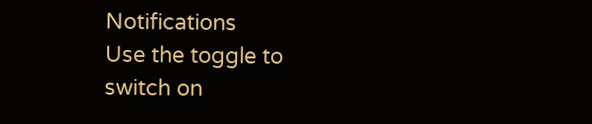Notifications
Use the toggle to switch on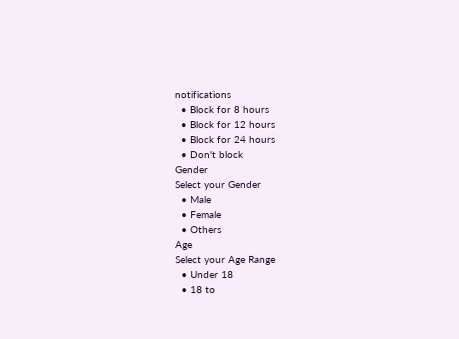notifications
  • Block for 8 hours
  • Block for 12 hours
  • Block for 24 hours
  • Don't block
Gender
Select your Gender
  • Male
  • Female
  • Others
Age
Select your Age Range
  • Under 18
  • 18 to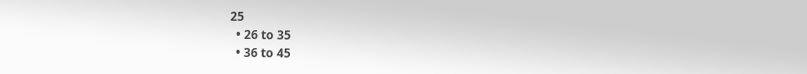25
  • 26 to 35
  • 36 to 45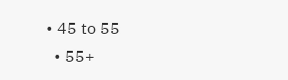• 45 to 55
  • 55+